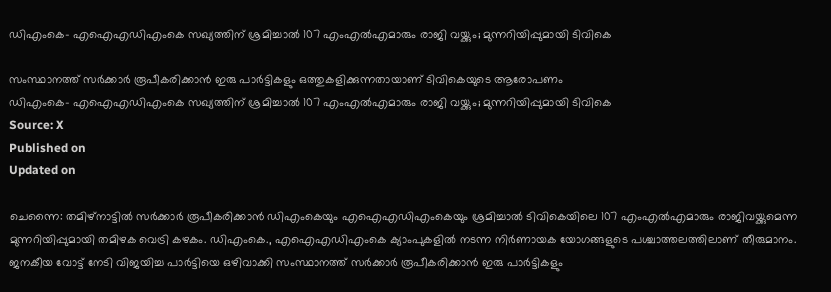ഡിഎംകെ- എഐഎഡിഎംകെ സഖ്യത്തിന് ശ്രമിച്ചാൽ 107 എംഎൽഎമാരും രാജി വയ്ക്കും; മുന്നറിയിപ്പുമായി ടിവികെ

സംസ്ഥാനത്ത് സർക്കാർ രൂപീകരിക്കാൻ ഇരു പാർട്ടികളും ഒത്തുകളിക്കുന്നതായാണ് ടിവികെയുടെ ആരോപണം
ഡിഎംകെ- എഐഎഡിഎംകെ സഖ്യത്തിന് ശ്രമിച്ചാൽ 107 എംഎൽഎമാരും രാജി വയ്ക്കും; മുന്നറിയിപ്പുമായി ടിവികെ
Source: X
Published on
Updated on

ചെന്നൈ: തമിഴ്‌നാട്ടിൽ സർക്കാർ രൂപീകരിക്കാൻ ഡിഎംകെയും എഐഎഡിഎംകെയും ശ്രമിച്ചാൽ ടിവികെയിലെ 107 എംഎൽഎമാരും രാജിവയ്ക്കുമെന്ന മുന്നറിയിപ്പുമായി തമിഴക വെട്രി കഴകം. ഡിഎംകെ., എഐഎഡിഎംകെ ക്യാംപുകളിൽ നടന്ന നിർണായക യോഗങ്ങളുടെ പശ്ചാത്തലത്തിലാണ് തീരുമാനം. ജനകീയ വോട്ട് നേടി വിജയിച്ച പാർട്ടിയെ ഒഴിവാക്കി സംസ്ഥാനത്ത് സർക്കാർ രൂപീകരിക്കാൻ ഇരു പാർട്ടികളും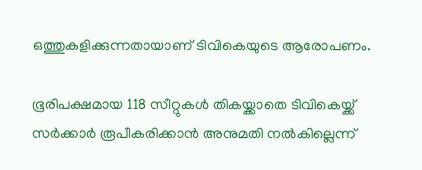ഒത്തുകളിക്കുന്നതായാണ് ടിവികെയുടെ ആരോപണം.

ഭൂരിപക്ഷമായ 118 സീറ്റുകൾ തികയ്ക്കാതെ ടിവികെയ്ക്ക് സർക്കാർ രൂപീകരിക്കാൻ അനുമതി നൽകില്ലെന്ന്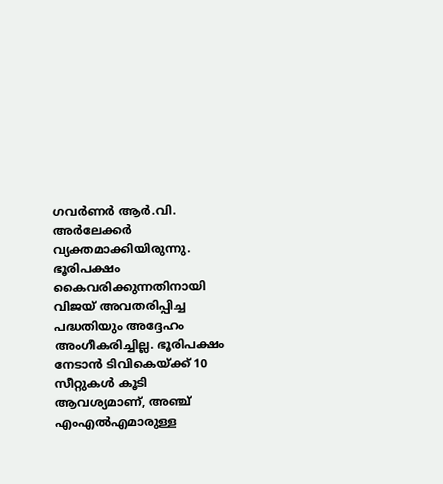ഗവർണർ ആർ.വി. അർലേക്കർ വ്യക്തമാക്കിയിരുന്നു. ഭൂരിപക്ഷം കൈവരിക്കുന്നതിനായി വിജയ് അവതരിപ്പിച്ച പദ്ധതിയും അദ്ദേഹം അംഗീകരിച്ചില്ല. ഭൂരിപക്ഷം നേടാൻ ടിവികെയ്ക്ക് 10 സീറ്റുകൾ കൂടി ആവശ്യമാണ്, അഞ്ച് എംഎൽഎമാരുള്ള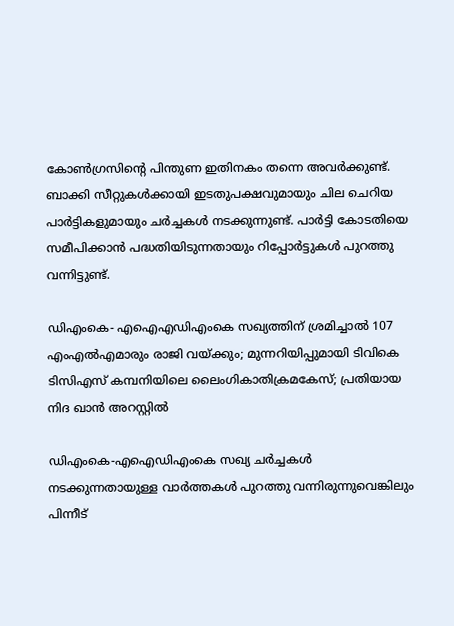കോൺഗ്രസിന്റെ പിന്തുണ ഇതിനകം തന്നെ അവർക്കുണ്ട്. ബാക്കി സീറ്റുകൾക്കായി ഇടതുപക്ഷവുമായും ചില ചെറിയ പാർട്ടികളുമായും ചർച്ചകൾ നടക്കുന്നുണ്ട്. പാർട്ടി കോടതിയെ സമീപിക്കാൻ പദ്ധതിയിടുന്നതായും റിപ്പോർട്ടുകൾ പുറത്തു വന്നിട്ടുണ്ട്.

ഡിഎംകെ- എഐഎഡിഎംകെ സഖ്യത്തിന് ശ്രമിച്ചാൽ 107 എംഎൽഎമാരും രാജി വയ്ക്കും; മുന്നറിയിപ്പുമായി ടിവികെ
ടിസിഎസ് കമ്പനിയിലെ ലൈംഗികാതിക്രമകേസ്; പ്രതിയായ നിദ ഖാന്‍ അറസ്റ്റില്‍

ഡിഎംകെ-എഐഡിഎംകെ സഖ്യ ചർച്ചകൾ നടക്കുന്നതായുള്ള വാർത്തകൾ പുറത്തു വന്നിരുന്നുവെങ്കിലും പിന്നീട്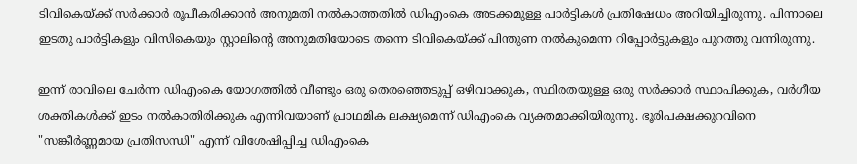ടിവികെയ്ക്ക് സർക്കാർ രൂപീകരിക്കാൻ അനുമതി നൽകാത്തതിൽ ഡിഎംകെ അടക്കമുള്ള പാർട്ടികൾ പ്രതിഷേധം അറിയിച്ചിരുന്നു. പിന്നാലെ ഇടതു പാർട്ടികളും വിസികെയും സ്റ്റാലിൻ്റെ അനുമതിയോടെ തന്നെ ടിവികെയ്ക്ക് പിന്തുണ നൽകുമെന്ന റിപ്പോർട്ടുകളും പുറത്തു വന്നിരുന്നു.

ഇന്ന് രാവിലെ ചേർന്ന ഡിഎംകെ യോഗത്തിൽ വീണ്ടും ഒരു തെരഞ്ഞെടുപ്പ് ഒഴിവാക്കുക, സ്ഥിരതയുള്ള ഒരു സർക്കാർ സ്ഥാപിക്കുക, വർഗീയ ശക്തികൾക്ക് ഇടം നൽകാതിരിക്കുക എന്നിവയാണ് പ്രാഥമിക ലക്ഷ്യമെന്ന് ഡിഎംകെ വ്യക്തമാക്കിയിരുന്നു. ഭൂരിപക്ഷക്കുറവിനെ "സങ്കീർണ്ണമായ പ്രതിസന്ധി" എന്ന് വിശേഷിപ്പിച്ച ഡിഎംകെ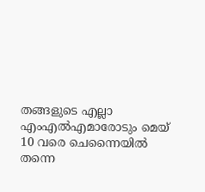തങ്ങളുടെ എല്ലാ എംഎൽഎമാരോടും മെയ് 10 വരെ ചെന്നൈയിൽ തന്നെ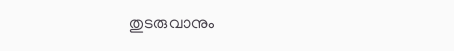തുടരുവാനും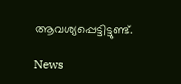ആവശ്യപ്പെട്ടിട്ടുണ്ട്.

News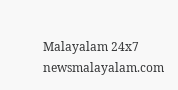Malayalam 24x7
newsmalayalam.com